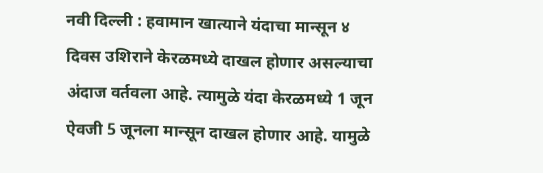नवी दिल्ली : हवामान खात्याने यंदाचा मान्सून ४ दिवस उशिराने केरळमध्ये दाखल होणार असल्याचा अंदाज वर्तवला आहे. त्यामुळे यंदा केरळमध्ये 1 जून ऐवजी 5 जूनला मान्सून दाखल होणार आहे. यामुळे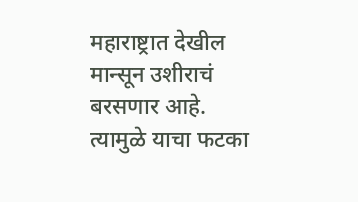महाराष्ट्रात देखील मान्सून उशीराचं बरसणार आहे. त्यामुळे याचा फटका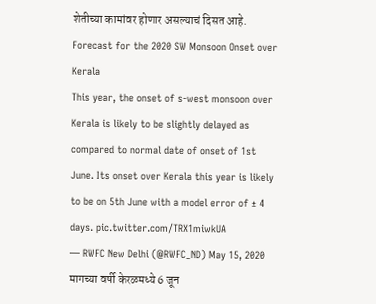शेतीच्या कामांवर होणार असल्याचं दिसत आहे.
Forecast for the 2020 SW Monsoon Onset over Kerala
This year, the onset of s-west monsoon over Kerala is likely to be slightly delayed as compared to normal date of onset of 1st June. Its onset over Kerala this year is likely to be on 5th June with a model error of ± 4 days. pic.twitter.com/TRX1miwkUA
— RWFC New Delhi (@RWFC_ND) May 15, 2020
मागच्या वर्षी केरळमध्ये 6 जून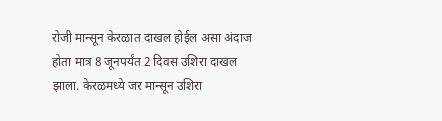रोजी मान्सून केरळात दाखल होईल असा अंदाज होता मात्र 8 जूनपर्यंत 2 दिवस उशिरा दाखल झाला. केरळमध्ये जर मान्सून उशिरा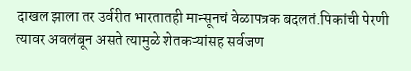दाखल झाला तर उर्वरीत भारतातही मान्सूनचं वेळापत्रक बदलतं.पिकांची पेरणी त्यावर अवलंबून असते त्यामुळे शेतकऱ्यांसह सर्वजण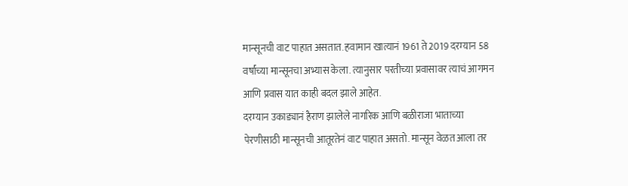मान्सूनची वाट पाहात असतात. हवामान खात्यानं 1961 ते 2019 दरम्यान 58 वर्षांच्या मान्सूनचा अभ्यास केला. त्यानुसार परतीच्या प्रवासावर त्याचं आगमन आणि प्रवास यात काही बदल झाले आहेत.
दरम्यान उकाड्यानं हैराण झालेले नागरिक आणि बळीराजा भाताच्या पेरणीसाठी मान्सूनची आतूरतेनं वाट पाहात असतो. मान्सून वेळत आला तर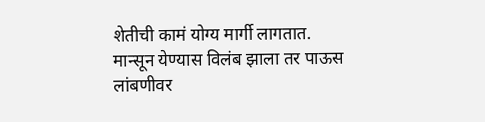शेतीची कामं योग्य मार्गी लागतात. मान्सून येण्यास विलंब झाला तर पाऊस लांबणीवर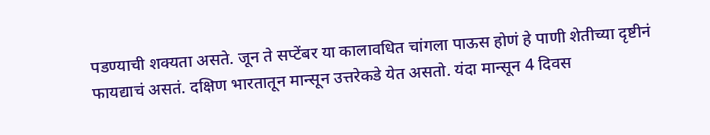पडण्याची शक्यता असते. जून ते सप्टेंबर या कालावधित चांगला पाऊस होणं हे पाणी शेतीच्या दृष्टीनं फायद्याचं असतं. दक्षिण भारतातून मान्सून उत्तरेकडे येत असतो. यंदा मान्सून 4 दिवस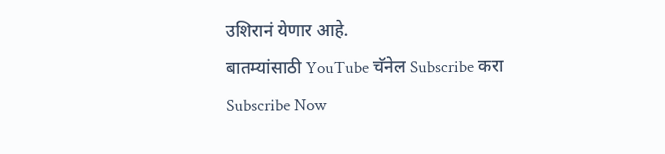उशिरानं येणार आहे.
बातम्यांसाठी YouTube चॅनेल Subscribe करा
Subscribe Now